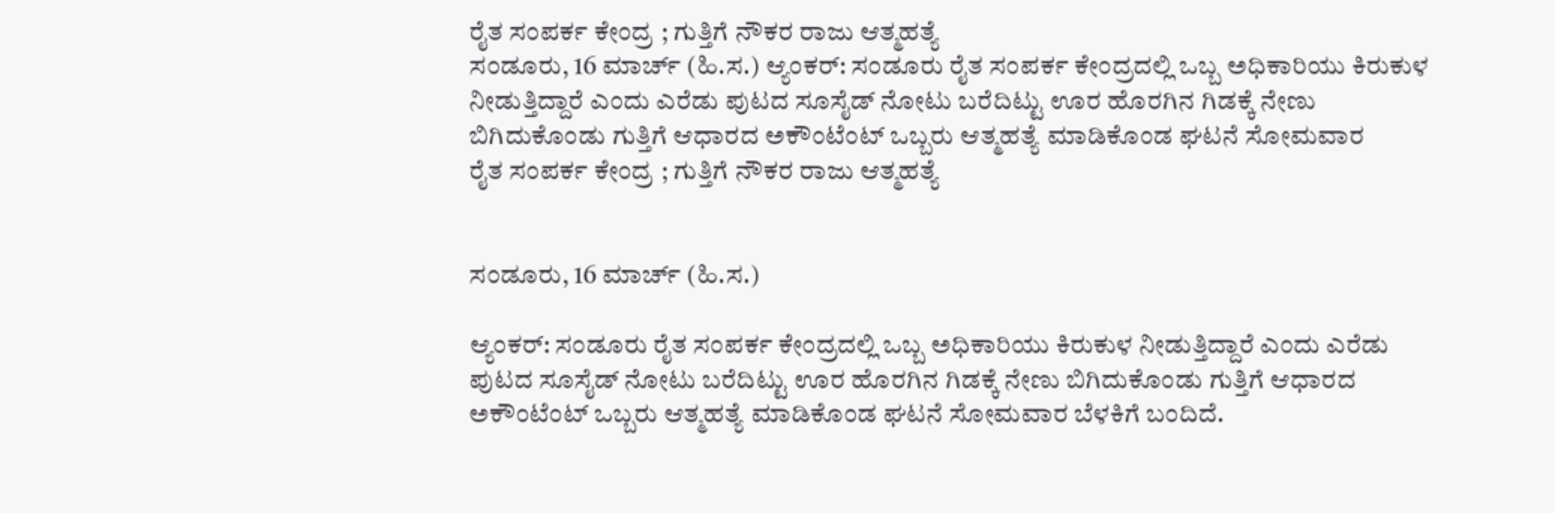ರೈತ ಸಂಪರ್ಕ ಕೇಂದ್ರ ; ಗುತ್ತಿಗೆ ನೌಕರ ರಾಜು ಆತ್ಮಹತ್ಯೆ
ಸಂಡೂರು, 16 ಮಾರ್ಚ್ (ಹಿ.ಸ.) ಆ್ಯಂಕರ್: ಸಂಡೂರು ರೈತ ಸಂಪರ್ಕ ಕೇಂದ್ರದಲ್ಲಿ ಒಬ್ಬ ಅಧಿಕಾರಿಯು ಕಿರುಕುಳ ನೀಡುತ್ತಿದ್ದಾರೆ ಎಂದು ಎರೆಡು ಪುಟದ ಸೂಸೈಡ್ ನೋಟು ಬರೆದಿಟ್ಟು ಊರ ಹೊರಗಿನ ಗಿಡಕ್ಕೆ ನೇಣು ಬಿಗಿದುಕೊಂಡು ಗುತ್ತಿಗೆ ಆಧಾರದ ಅಕೌಂಟೆಂಟ್ ಒಬ್ಬರು ಆತ್ಮಹತ್ಯೆ ಮಾಡಿಕೊಂಡ ಘಟನೆ ಸೋಮವಾರ
ರೈತ ಸಂಪರ್ಕ ಕೇಂದ್ರ ; ಗುತ್ತಿಗೆ ನೌಕರ ರಾಜು ಆತ್ಮಹತ್ಯೆ


ಸಂಡೂರು, 16 ಮಾರ್ಚ್ (ಹಿ.ಸ.)

ಆ್ಯಂಕರ್: ಸಂಡೂರು ರೈತ ಸಂಪರ್ಕ ಕೇಂದ್ರದಲ್ಲಿ ಒಬ್ಬ ಅಧಿಕಾರಿಯು ಕಿರುಕುಳ ನೀಡುತ್ತಿದ್ದಾರೆ ಎಂದು ಎರೆಡು ಪುಟದ ಸೂಸೈಡ್ ನೋಟು ಬರೆದಿಟ್ಟು ಊರ ಹೊರಗಿನ ಗಿಡಕ್ಕೆ ನೇಣು ಬಿಗಿದುಕೊಂಡು ಗುತ್ತಿಗೆ ಆಧಾರದ ಅಕೌಂಟೆಂಟ್ ಒಬ್ಬರು ಆತ್ಮಹತ್ಯೆ ಮಾಡಿಕೊಂಡ ಘಟನೆ ಸೋಮವಾರ ಬೆಳಕಿಗೆ ಬಂದಿದೆ.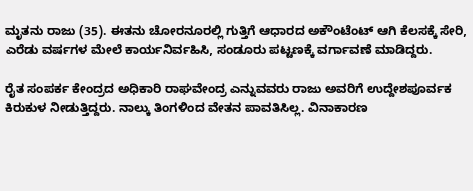ಮೃತನು ರಾಜು (35). ಈತನು ಚೋರನೂರಲ್ಲಿ ಗುತ್ತಿಗೆ ಆಧಾರದ ಅಕೌಂಟೆಂಟ್ ಆಗಿ ಕೆಲಸಕ್ಕೆ ಸೇರಿ, ಎರೆಡು ವರ್ಷಗಳ ಮೇಲೆ ಕಾರ್ಯನಿರ್ವಹಿಸಿ, ಸಂಡೂರು ಪಟ್ಟಣಕ್ಕೆ ವರ್ಗಾವಣೆ ಮಾಡಿದ್ದರು.

ರೈತ ಸಂಪರ್ಕ ಕೇಂದ್ರದ ಅಧಿಕಾರಿ ರಾಘವೇಂದ್ರ ಎನ್ನುವವರು ರಾಜು ಅವರಿಗೆ ಉದ್ದೇಶಪೂರ್ವಕ ಕಿರುಕುಳ ನೀಡುತ್ತಿದ್ದರು. ನಾಲ್ಕು ತಿಂಗಳಿಂದ ವೇತನ ಪಾವತಿಸಿಲ್ಲ. ವಿನಾಕಾರಣ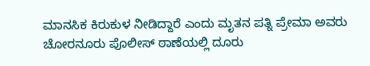ಮಾನಸಿಕ ಕಿರುಕುಳ ನೀಡಿದ್ದಾರೆ ಎಂದು ಮೃತನ ಪತ್ನಿ ಪ್ರೇಮಾ ಅವರು ಚೋರನೂರು ಪೊಲೀಸ್ ಠಾಣೆಯಲ್ಲಿ ದೂರು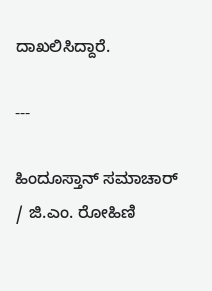ದಾಖಲಿಸಿದ್ದಾರೆ.

---

ಹಿಂದೂಸ್ತಾನ್ ಸಮಾಚಾರ್ / ಜಿ.ಎಂ. ರೋಹಿಣಿ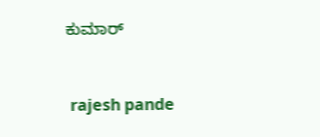ಕುಮಾರ್


 rajesh pande